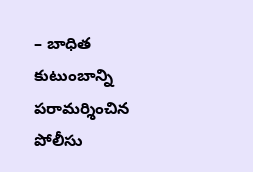– బాధిత కుటుంబాన్ని పరామర్శించిన పోలీసు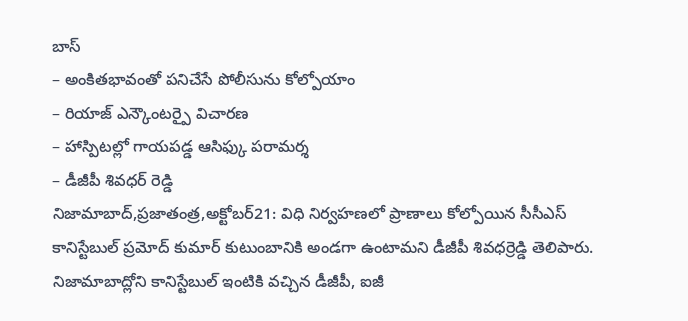బాస్
– అంకితభావంతో పనిచేసే పోలీసును కోల్పోయాం
– రియాజ్ ఎన్కౌంటర్పై విచారణ
– హాస్పిటల్లో గాయపడ్డ ఆసిఫ్కు పరామర్శ
– డీజీపీ శివధర్ రెడ్డి
నిజామాబాద్,ప్రజాతంత్ర,అక్టోబర్21: విధి నిర్వహణలో ప్రాణాలు కోల్పోయిన సీసీఎస్ కానిస్టేబుల్ ప్రమోద్ కుమార్ కుటుంబానికి అండగా ఉంటామని డీజీపీ శివధర్రెడ్డి తెలిపారు. నిజామాబాద్లోని కానిస్టేబుల్ ఇంటికి వచ్చిన డీజీపీ, ఐజీ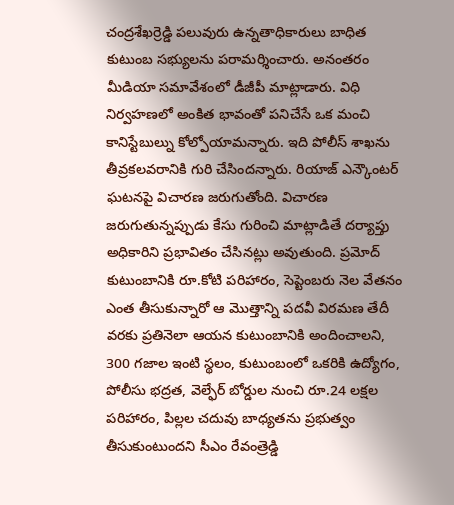చంద్రశేఖర్రెడ్డి పలువురు ఉన్నతాధికారులు బాధిత కుటుంబ సభ్యులను పరామర్శించారు. అనంతరం మీడియా సమావేశంలో డీజీపీ మాట్లాడారు. విధి నిర్వహణలో అంకిత భావంతో పనిచేసే ఒక మంచి కానిస్టేబుల్ను కోల్పోయామన్నారు. ఇది పోలీస్ శాఖను తీవ్రకలవరానికి గురి చేసిందన్నారు. రియాజ్ ఎన్కౌంటర్ ఘటనపై విచారణ జరుగుతోంది. విచారణ జరుగుతున్నప్పుడు కేసు గురించి మాట్లాడితే దర్యాప్తు అధికారిని ప్రభావితం చేసినట్లు అవుతుంది. ప్రమోద్ కుటుంబానికి రూ.కోటి పరిహారం, సెప్టెంబరు నెల వేతనం ఎంత తీసుకున్నారో ఆ మొత్తాన్ని పదవీ విరమణ తేదీ వరకు ప్రతినెలా ఆయన కుటుంబానికి అందించాలని, 300 గజాల ఇంటి స్థలం, కుటుంబంలో ఒకరికి ఉద్యోగం, పోలీసు భద్రత, వెల్ఫేర్ బోర్డుల నుంచి రూ.24 లక్షల పరిహారం, పిల్లల చదువు బాధ్యతను ప్రభుత్వం తీసుకుంటుందని సీఎం రేవంత్రెడ్డి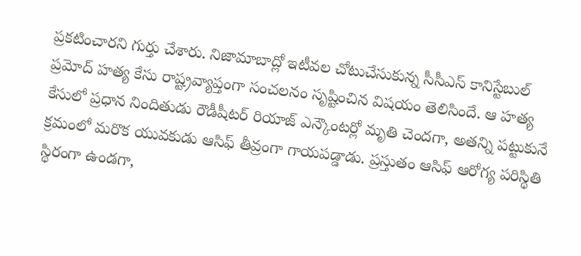ప్రకటించారని గుర్తు చేశారు. నిజామాబాద్లో ఇటీవల చోటుచేసుకున్న సీసీఎస్ కానిస్టేబుల్ ప్రమోద్ హత్య కేసు రాష్ట్రవ్యాప్తంగా సంచలనం సృష్టించిన విషయం తెలిసిందే. ఆ హత్య కేసులో ప్రధాన నిందితుడు రౌడీషీటర్ రియాజ్ ఎన్కౌంటర్లో మృతి చెందగా, అతన్ని పట్టుకునే క్రమంలో మరొక యువకుడు ఆసిఫ్ తీవ్రంగా గాయపడ్డాడు. ప్రస్తుతం ఆసిఫ్ ఆరోగ్య పరిస్థితి స్థిరంగా ఉండగా,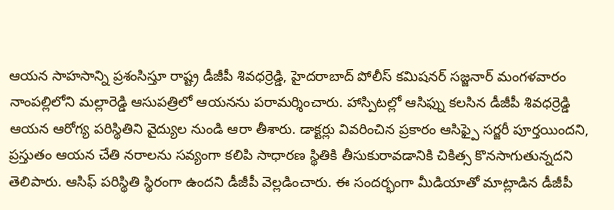ఆయన సాహసాన్ని ప్రశంసిస్తూ రాష్ట్ర డీజీపీ శివధర్రెడ్డి, హైదరాబాద్ పోలీస్ కమిషనర్ సజ్జనార్ మంగళవారం నాంపల్లిలోని మల్లారెడ్డి ఆసుపత్రిలో ఆయనను పరామర్శించారు. హాస్పిటల్లో ఆసిఫ్ను కలసిన డీజీపీ శివధర్రెడ్డి ఆయన ఆరోగ్య పరిస్థితిని వైద్యుల నుండి ఆరా తీశారు. డాక్టర్లు వివరించిన ప్రకారం ఆసిఫ్పై సర్జరీ పూర్తయిందని, ప్రస్తుతం ఆయన చేతి నరాలను సవ్యంగా కలిపి సాధారణ స్థితికి తీసుకురావడానికి చికిత్స కొనసాగుతున్నదని తెలిపారు. ఆసిఫ్ పరిస్థితి స్థిరంగా ఉందని డీజీపీ వెల్లడించారు. ఈ సందర్భంగా మీడియాతో మాట్లాడిన డీజీపీ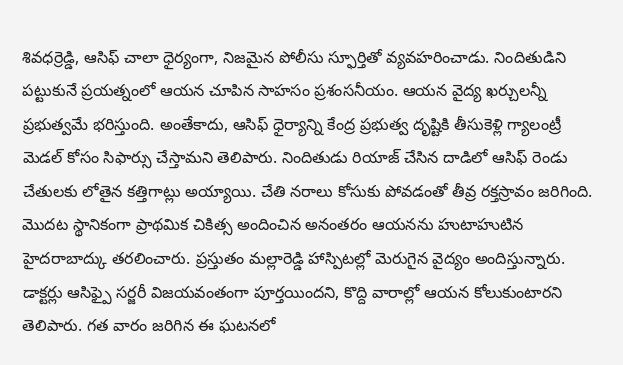శివధర్రెడ్డి, ఆసిఫ్ చాలా ధైర్యంగా, నిజమైన పోలీసు స్ఫూర్తితో వ్యవహరించాడు. నిందితుడిని పట్టుకునే ప్రయత్నంలో ఆయన చూపిన సాహసం ప్రశంసనీయం. ఆయన వైద్య ఖర్చులన్నీ ప్రభుత్వమే భరిస్తుంది. అంతేకాదు, ఆసిఫ్ ధైర్యాన్ని కేంద్ర ప్రభుత్వ దృష్టికి తీసుకెళ్లి గ్యాలంట్రీ మెడల్ కోసం సిఫార్సు చేస్తామని తెలిపారు. నిందితుడు రియాజ్ చేసిన దాడిలో ఆసిఫ్ రెండు చేతులకు లోతైన కత్తిగాట్లు అయ్యాయి. చేతి నరాలు కోసుకు పోవడంతో తీవ్ర రక్తస్రావం జరిగింది. మొదట స్థానికంగా ప్రాథమిక చికిత్స అందించిన అనంతరం ఆయనను హుటాహుటిన హైదరాబాద్కు తరలించారు. ప్రస్తుతం మల్లారెడ్డి హాస్పిటల్లో మెరుగైన వైద్యం అందిస్తున్నారు. డాక్టర్లు ఆసిఫ్పై సర్జరీ విజయవంతంగా పూర్తయిందని, కొద్ది వారాల్లో ఆయన కోలుకుంటారని తెలిపారు. గత వారం జరిగిన ఈ ఘటనలో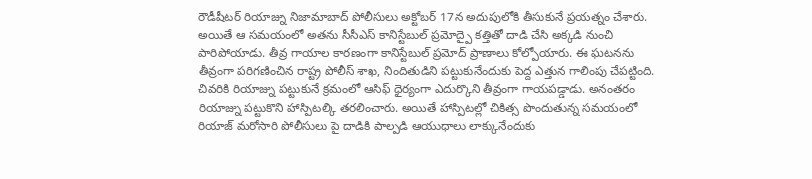రౌడీషీటర్ రియాజ్ను నిజామాబాద్ పోలీసులు అక్టోబర్ 17న అదుపులోకి తీసుకునే ప్రయత్నం చేశారు. అయితే ఆ సమయంలో అతను సీసీఎస్ కానిస్టేబుల్ ప్రమోద్పై కత్తితో దాడి చేసి అక్కడి నుంచి పారిపోయాడు. తీవ్ర గాయాల కారణంగా కానిస్టేబుల్ ప్రమోద్ ప్రాణాలు కోల్పోయారు. ఈ ఘటనను తీవ్రంగా పరిగణించిన రాష్ట్ర పోలీస్ శాఖ, నిందితుడిని పట్టుకునేందుకు పెద్ద ఎత్తున గాలింపు చేపట్టింది. చివరికి రియాజ్ను పట్టుకునే క్రమంలో ఆసిఫ్ ధైర్యంగా ఎదుర్కొని తీవ్రంగా గాయపడ్డాడు. అనంతరం రియాజ్ను పట్టుకొని హాస్పిటల్కి తరలించారు. అయితే హాస్పిటల్లో చికిత్స పొందుతున్న సమయంలో రియాజ్ మరోసారి పోలీసులు పై దాడికి పాల్పడి ఆయుధాలు లాక్కునేందుకు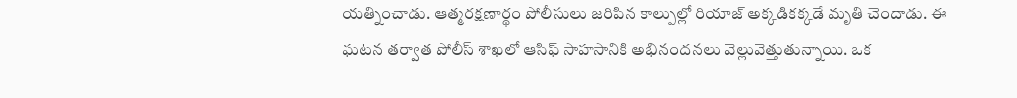యత్నించాడు. ఆత్మరక్షణార్థం పోలీసులు జరిపిన కాల్పుల్లో రియాజ్ అక్కడికక్కడే మృతి చెందాడు. ఈ ఘటన తర్వాత పోలీస్ శాఖలో ఆసిఫ్ సాహసానికి అభినందనలు వెల్లువెత్తుతున్నాయి. ఒక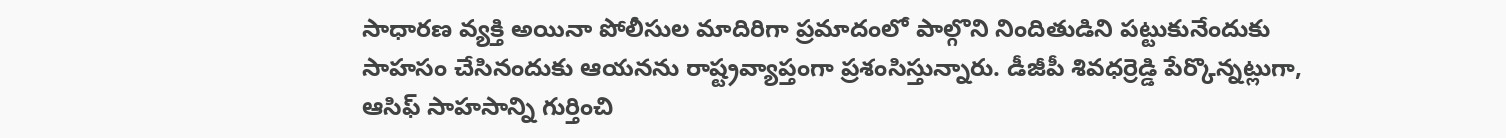సాధారణ వ్యక్తి అయినా పోలీసుల మాదిరిగా ప్రమాదంలో పాల్గొని నిందితుడిని పట్టుకునేందుకు సాహసం చేసినందుకు ఆయనను రాష్ట్రవ్యాప్తంగా ప్రశంసిస్తున్నారు. డీజీపీ శివధర్రెడ్డి పేర్కొన్నట్లుగా, ఆసిఫ్ సాహసాన్ని గుర్తించి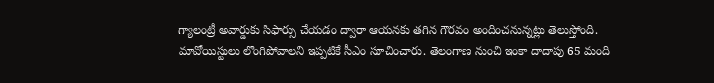గ్యాలంట్రీ అవార్డుకు సిఫార్సు చేయడం ద్వారా ఆయనకు తగిన గౌరవం అందించనున్నట్లు తెలుస్తోంది. మావోయిస్టులు లొంగిపోవాలని ఇప్పటికే సీఎం సూచించారు. తెలంగాణ నుంచి ఇంకా దాదాపు 65 మంది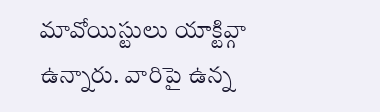మావోయిస్టులు యాక్టివ్గా ఉన్నారు. వారిపై ఉన్న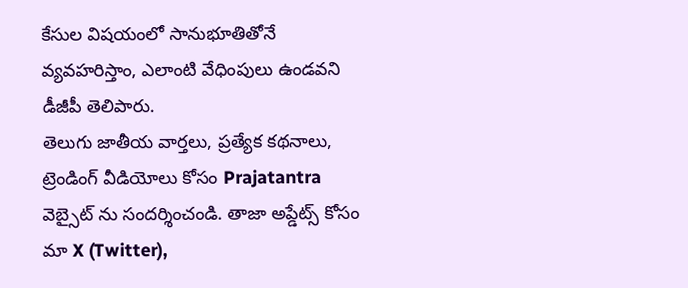కేసుల విషయంలో సానుభూతితోనే వ్యవహరిస్తాం, ఎలాంటి వేధింపులు ఉండవని డీజీపీ తెలిపారు.
తెలుగు జాతీయ వార్తలు, ప్రత్యేక కథనాలు, ట్రెండింగ్ వీడియోలు కోసం Prajatantra వెబ్సైట్ ను సందర్శించండి. తాజా అప్డేట్స్ కోసం మా X (Twitter),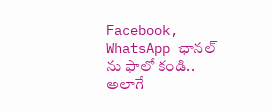Facebook, WhatsApp ఛానల్ ను ఫాలో కండి.. అలాగే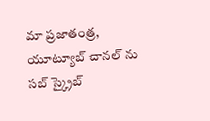మా ప్రజాతంత్ర, యూట్యూబ్ చానల్ ను సబ్ స్క్రైబ్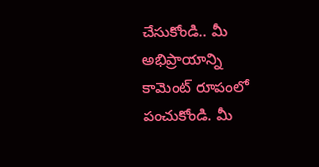చేసుకోండి.. మీ అభిప్రాయాన్ని కామెంట్ రూపంలో పంచుకోండి. మీ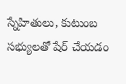స్నేహితులు, కుటుంబ సభ్యులతో షేర్ చేయడం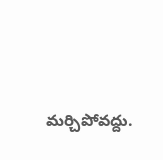మర్చిపోవద్దు.